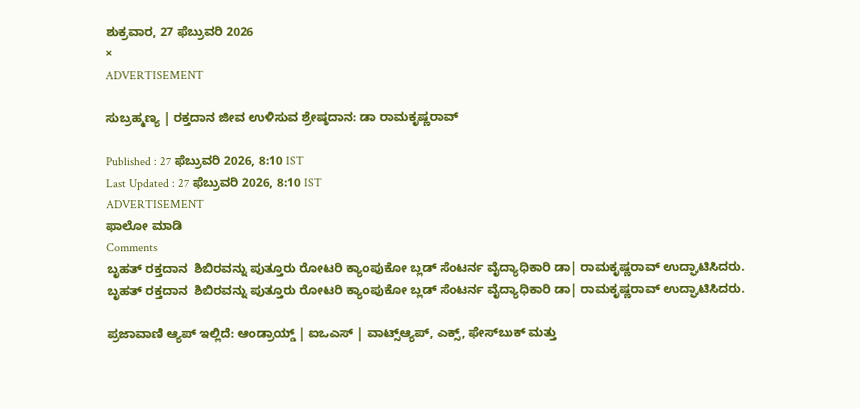ಶುಕ್ರವಾರ, 27 ಫೆಬ್ರುವರಿ 2026
×
ADVERTISEMENT

ಸುಬ್ರಹ್ಮಣ್ಯ | ರಕ್ತದಾನ ಜೀವ ಉಳಿಸುವ ಶ್ರೇಷ್ಠದಾನ: ಡಾ ರಾಮಕೃಷ್ಣರಾವ್

Published : 27 ಫೆಬ್ರುವರಿ 2026, 8:10 IST
Last Updated : 27 ಫೆಬ್ರುವರಿ 2026, 8:10 IST
ADVERTISEMENT
ಫಾಲೋ ಮಾಡಿ
Comments
ಬೃಹತ್ ರಕ್ತದಾನ  ಶಿಬಿರವನ್ನು ಪುತ್ತೂರು ರೋಟರಿ ಕ್ಯಾಂಪುಕೋ ಬ್ಲಡ್ ಸೆಂಟರ್ನ ವೈದ್ಯಾಧಿಕಾರಿ ಡಾ| ರಾಮಕೃಷ್ಣರಾವ್ ಉದ್ಘಾಟಿಸಿದರು.
ಬೃಹತ್ ರಕ್ತದಾನ  ಶಿಬಿರವನ್ನು ಪುತ್ತೂರು ರೋಟರಿ ಕ್ಯಾಂಪುಕೋ ಬ್ಲಡ್ ಸೆಂಟರ್ನ ವೈದ್ಯಾಧಿಕಾರಿ ಡಾ| ರಾಮಕೃಷ್ಣರಾವ್ ಉದ್ಘಾಟಿಸಿದರು.

ಪ್ರಜಾವಾಣಿ ಆ್ಯಪ್ ಇಲ್ಲಿದೆ: ಆಂಡ್ರಾಯ್ಡ್ | ಐಒಎಸ್ | ವಾಟ್ಸ್ಆ್ಯಪ್, ಎಕ್ಸ್, ಫೇಸ್‌ಬುಕ್ ಮತ್ತು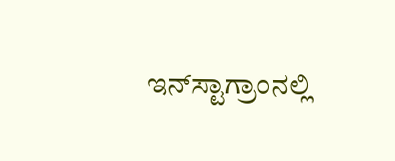ಇನ್‌ಸ್ಟಾಗ್ರಾಂನಲ್ಲಿ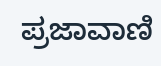ಪ್ರಜಾವಾಣಿ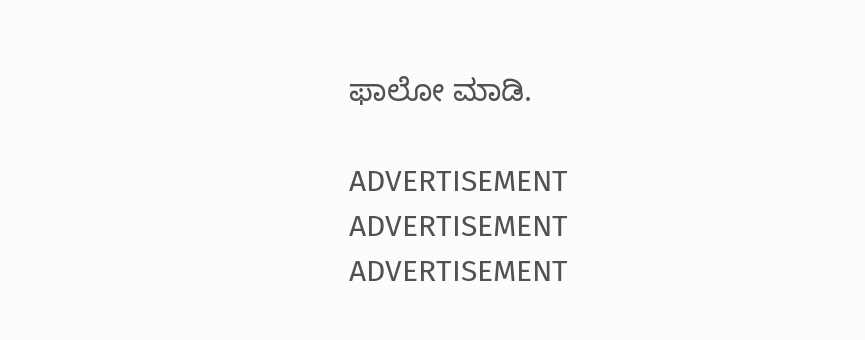ಫಾಲೋ ಮಾಡಿ.

ADVERTISEMENT
ADVERTISEMENT
ADVERTISEMENT